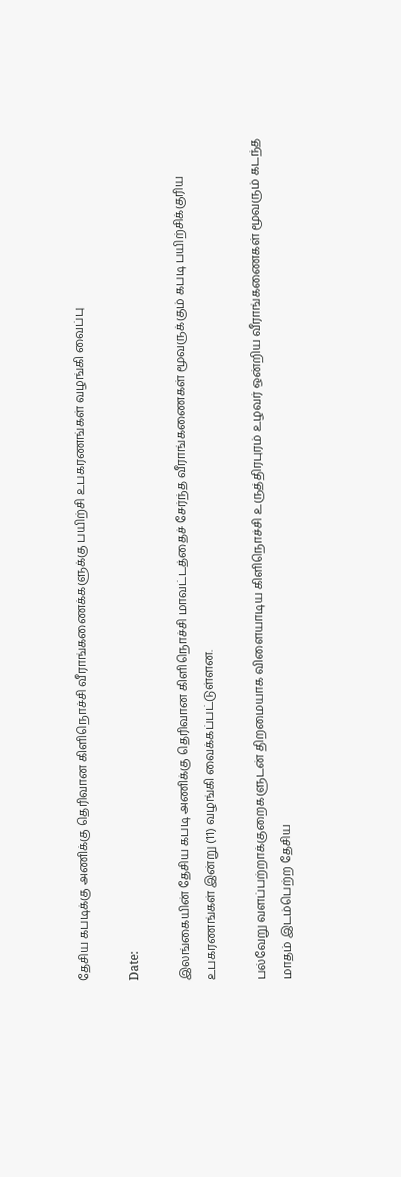தேசிய கபடிக்கு அணிக்கு தெரிவான கிளிநொச்சி வீராங்கணைக்களுக்கு பயிற்சி உபகரணங்கள் வழங்கி வைப்பு

Date:

இலங்கையின் தேசிய கபடி அணிக்கு தெரிவான கிளிநொச்சி மாவட்டத்தைச் சேர்ந்த வீராங்கணைகள் மூவருக்கும் கபடி பயிற்சிக்குரிய உபகரணங்கள் இன்று (11) வழங்கி வைக்கப்பட்டுள்ளன.

பல்வேறு வளப்பற்றாக்குறைகளுடன் திறமையாக விளையாடிய கிளிநொச்சி உருத்திரபுரம் உழவர் ஒன்றிய வீராங்கணைகள் மூவரும் கடந்த மாதம் இடம்பெற்ற தேசிய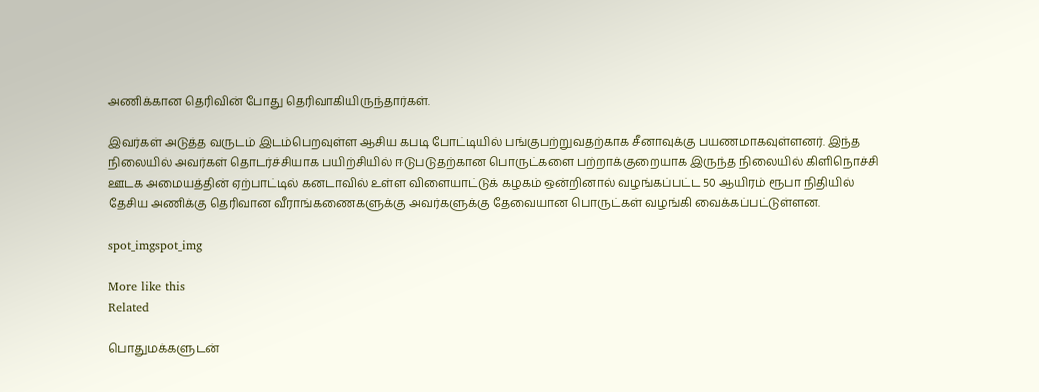அணிக்கான தெரிவின் போது தெரிவாகியிருந்தார்கள்.

இவர்கள் அடுத்த வருடம் இடம்பெறவுள்ள ஆசிய கபடி போட்டியில் பங்குபற்றுவதற்காக சீனாவுக்கு பயணமாகவுள்ளனர். இந்த நிலையில் அவர்கள் தொடர்ச்சியாக பயிற்சியில் ஈடுபடுதற்கான பொருட்களை பற்றாக்குறையாக இருந்த நிலையில் கிளிநொச்சி ஊடக அமையத்தின் ஏற்பாட்டில் கனடாவில் உள்ள விளையாட்டுக் கழகம் ஒன்றினால் வழங்கப்பட்ட 50 ஆயிரம் ரூபா நிதியில் தேசிய அணிக்கு தெரிவான வீராங்கணைகளுக்கு அவர்களுக்கு தேவையான பொருட்கள் வழங்கி வைக்கப்பட்டுள்ளன.

spot_imgspot_img

More like this
Related

பொதுமக்களுடன்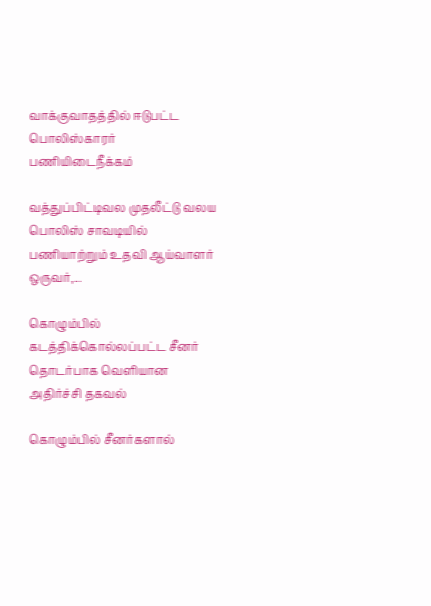வாக்குவாதத்தில் ஈடுபட்ட பொலிஸ்காரர் பணியிடைநீக்கம்

வத்துப்பிட்டிவல முதலீட்டு வலய பொலிஸ் சாவடியில் பணியாற்றும் உதவி ஆய்வாளர் ஒருவர்,...

கொழும்பில் கடத்திக்கொல்லப்பட்ட சீனர் தொடர்பாக வெளியான அதிர்ச்சி தகவல்

கொழும்பில் சீனர்களால்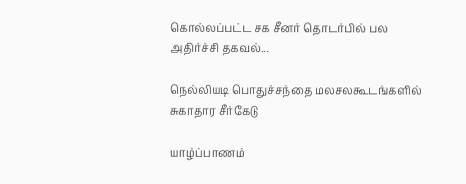கொல்லப்பட்ட சக சீனர் தொடர்பில் பல அதிர்ச்சி தகவல்...

நெல்லியடி பொதுச்சந்தை மலசலகூடங்களில் சுகாதார சீர்கேடு

யாழ்ப்பாணம்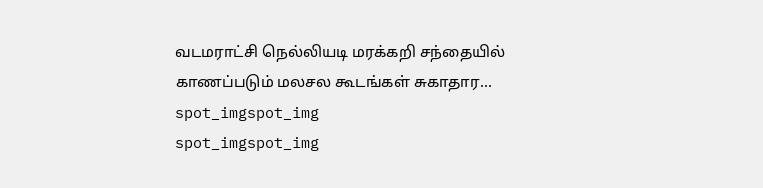வடமராட்சி நெல்லியடி மரக்கறி சந்தையில் காணப்படும் மலசல கூடங்கள் சுகாதார...
spot_imgspot_img
spot_imgspot_img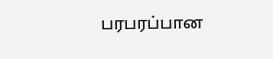பரபரப்பான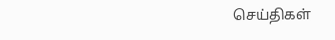செய்திகள்